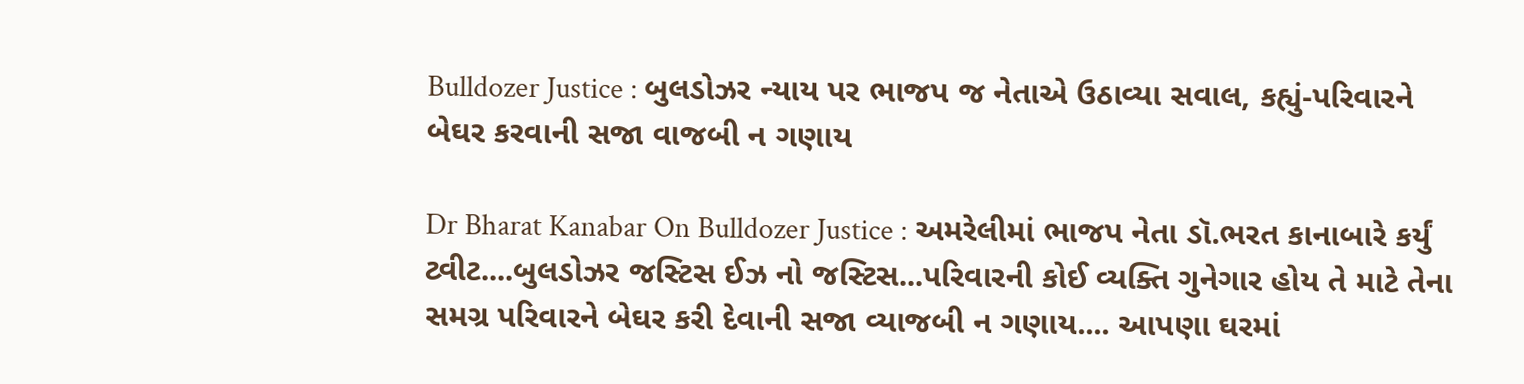Bulldozer Justice : બુલડોઝર ન્યાય પર ભાજપ જ નેતાએ ઉઠાવ્યા સવાલ, કહ્યું-પરિવારને બેઘર કરવાની સજા વાજબી ન ગણાય

Dr Bharat Kanabar On Bulldozer Justice : અમરેલીમાં ભાજપ નેતા ડૉ.ભરત કાનાબારે કર્યું ટ્વીટ....બુલડોઝર જસ્ટિસ ઈઝ નો જસ્ટિસ...પરિવારની કોઈ વ્યક્તિ ગુનેગાર હોય તે માટે તેના સમગ્ર પરિવારને બેઘર કરી દેવાની સજા વ્યાજબી ન ગણાય.... આપણા ઘરમાં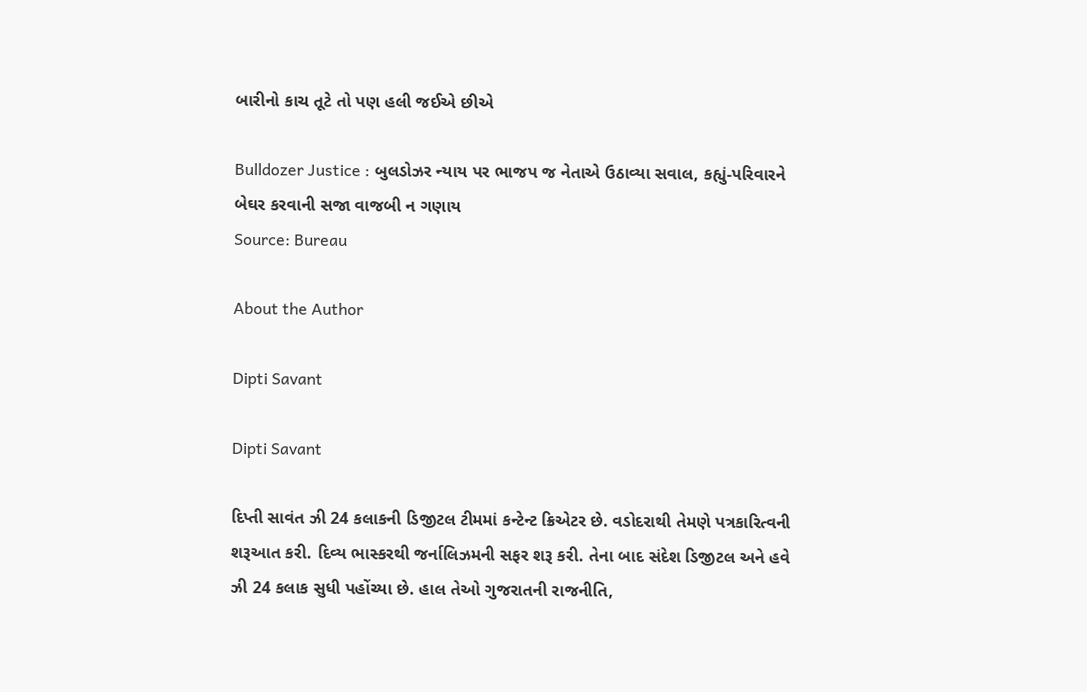બારીનો કાચ તૂટે તો પણ હલી જઈએ છીએ

Bulldozer Justice : બુલડોઝર ન્યાય પર ભાજપ જ નેતાએ ઉઠાવ્યા સવાલ, કહ્યું-પરિવારને બેઘર કરવાની સજા વાજબી ન ગણાય
Source: Bureau

About the Author

Dipti Savant

Dipti Savant

દિપ્તી સાવંત ઝી 24 કલાકની ડિજીટલ ટીમમાં કન્ટેન્ટ ક્રિએટર છે. વડોદરાથી તેમણે પત્રકારિત્વની શરૂઆત કરી. દિવ્ય ભાસ્કરથી જર્નાલિઝમની સફર શરૂ કરી. તેના બાદ સંદેશ ડિજીટલ અને હવે ઝી 24 કલાક સુધી પહોંચ્યા છે. હાલ તેઓ ગુજરાતની રાજનીતિ,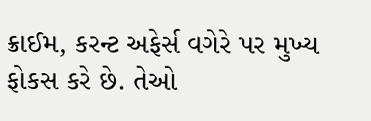ક્રાઈમ, કરન્ટ અફેર્સ વગેરે પર મુખ્ય ફોકસ કરે છે. તેઓ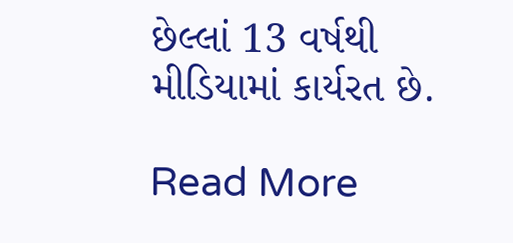છેલ્લાં 13 વર્ષથી મીડિયામાં કાર્યરત છે.

Read More